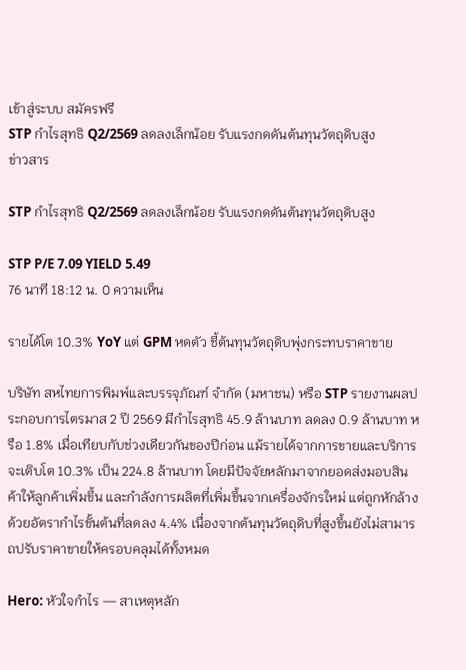เข้าสู่ระบบ สมัครฟรี
STP กำไรสุทธิ Q2/2569 ลดลงเล็กน้อย รับแรงกดดันต้นทุนวัตถุดิบสูง
ข่าวสาร

STP กำไรสุทธิ Q2/2569 ลดลงเล็กน้อย รับแรงกดดันต้นทุนวัตถุดิบสูง

STP P/E 7.09 YIELD 5.49
76 นาที 18:12 น. 0 ความเห็น

รายได้โต 10.3% YoY แต่ GPM หดตัว ชี้ต้นทุนวัตถุดิบพุ่งกระทบราคาขาย

บริษัท สหไทยการพิมพ์และบรรจุภัณฑ์ จำกัด (มหาชน) หรือ STP รายงานผลประกอบการไตรมาส 2 ปี 2569 มีกำไรสุทธิ 45.9 ล้านบาท ลดลง 0.9 ล้านบาท หรือ 1.8% เมื่อเทียบกับช่วงเดียวกันของปีก่อน แม้รายได้จากการขายและบริการจะเติบโต 10.3% เป็น 224.8 ล้านบาท โดยมีปัจจัยหลักมาจากยอดส่งมอบสินค้าให้ลูกค้าเพิ่มขึ้น และกำลังการผลิตที่เพิ่มขึ้นจากเครื่องจักรใหม่ แต่ถูกหักล้างด้วยอัตรากำไรขั้นต้นที่ลดลง 4.4% เนื่องจากต้นทุนวัตถุดิบที่สูงขึ้นยังไม่สามารถปรับราคาขายให้ครอบคลุมได้ทั้งหมด

Hero: หัวใจกำไร — สาเหตุหลัก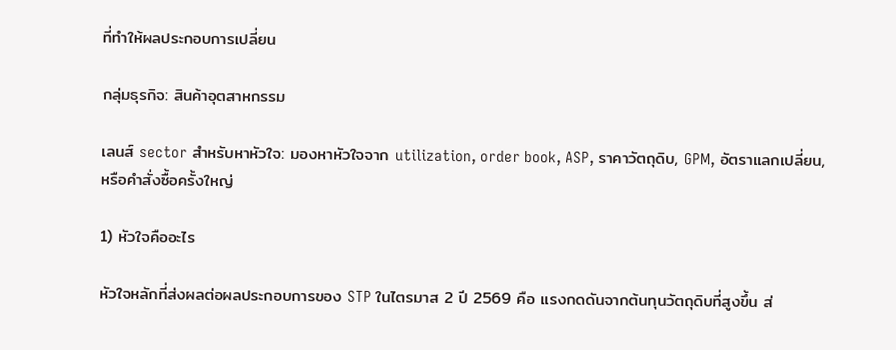ที่ทำให้ผลประกอบการเปลี่ยน

กลุ่มธุรกิจ: สินค้าอุตสาหกรรม

เลนส์ sector สำหรับหาหัวใจ: มองหาหัวใจจาก utilization, order book, ASP, ราคาวัตถุดิบ, GPM, อัตราแลกเปลี่ยน, หรือคำสั่งซื้อครั้งใหญ่

1) หัวใจคืออะไร

หัวใจหลักที่ส่งผลต่อผลประกอบการของ STP ในไตรมาส 2 ปี 2569 คือ แรงกดดันจากต้นทุนวัตถุดิบที่สูงขึ้น ส่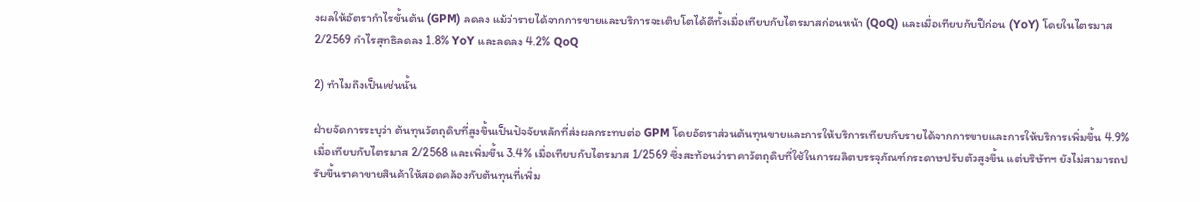งผลให้อัตรากำไรขั้นต้น (GPM) ลดลง แม้ว่ารายได้จากการขายและบริการจะเติบโตได้ดีทั้งเมื่อเทียบกับไตรมาสก่อนหน้า (QoQ) และเมื่อเทียบกับปีก่อน (YoY) โดยในไตรมาส 2/2569 กำไรสุทธิลดลง 1.8% YoY และลดลง 4.2% QoQ

2) ทำไมถึงเป็นเช่นนั้น

ฝ่ายจัดการระบุว่า ต้นทุนวัตถุดิบที่สูงขึ้นเป็นปัจจัยหลักที่ส่งผลกระทบต่อ GPM โดยอัตราส่วนต้นทุนขายและการให้บริการเทียบกับรายได้จากการขายและการให้บริการเพิ่มขึ้น 4.9% เมื่อเทียบกับไตรมาส 2/2568 และเพิ่มขึ้น 3.4% เมื่อเทียบกับไตรมาส 1/2569 ซึ่งสะท้อนว่าราคาวัตถุดิบที่ใช้ในการผลิตบรรจุภัณฑ์กระดาษปรับตัวสูงขึ้น แต่บริษัทฯ ยังไม่สามารถปรับขึ้นราคาขายสินค้าให้สอดคล้องกับต้นทุนที่เพิ่ม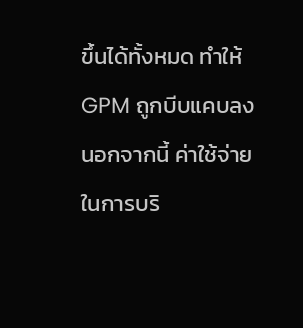ขึ้นได้ทั้งหมด ทำให้ GPM ถูกบีบแคบลง นอกจากนี้ ค่าใช้จ่ายในการบริ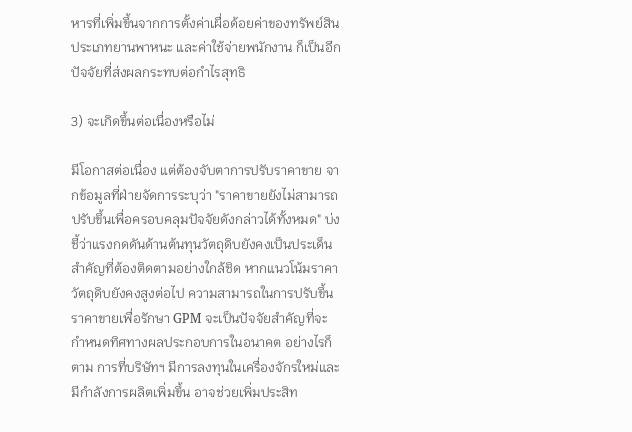หารที่เพิ่มขึ้นจากการตั้งค่าเผื่อด้อยค่าของทรัพย์สินประเภทยานพาหนะ และค่าใช้จ่ายพนักงาน ก็เป็นอีกปัจจัยที่ส่งผลกระทบต่อกำไรสุทธิ

3) จะเกิดขึ้นต่อเนื่องหรือไม่

มีโอกาสต่อเนื่อง แต่ต้องจับตาการปรับราคาขาย จากข้อมูลที่ฝ่ายจัดการระบุว่า "ราคาขายยังไม่สามารถปรับขึ้นเพื่อครอบคลุมปัจจัยดังกล่าวได้ทั้งหมด" บ่งชี้ว่าแรงกดดันด้านต้นทุนวัตถุดิบยังคงเป็นประเด็นสำคัญที่ต้องติดตามอย่างใกล้ชิด หากแนวโน้มราคาวัตถุดิบยังคงสูงต่อไป ความสามารถในการปรับขึ้นราคาขายเพื่อรักษา GPM จะเป็นปัจจัยสำคัญที่จะกำหนดทิศทางผลประกอบการในอนาคต อย่างไรก็ตาม การที่บริษัทฯ มีการลงทุนในเครื่องจักรใหม่และมีกำลังการผลิตเพิ่มขึ้น อาจช่วยเพิ่มประสิท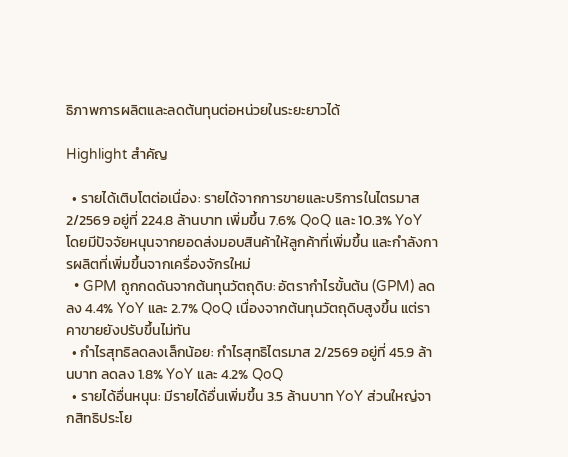ธิภาพการผลิตและลดต้นทุนต่อหน่วยในระยะยาวได้

Highlight สำคัญ

  • รายได้เติบโตต่อเนื่อง: รายได้จากการขายและบริการในไตรมาส 2/2569 อยู่ที่ 224.8 ล้านบาท เพิ่มขึ้น 7.6% QoQ และ 10.3% YoY โดยมีปัจจัยหนุนจากยอดส่งมอบสินค้าให้ลูกค้าที่เพิ่มขึ้น และกำลังการผลิตที่เพิ่มขึ้นจากเครื่องจักรใหม่
  • GPM ถูกกดดันจากต้นทุนวัตถุดิบ: อัตรากำไรขั้นต้น (GPM) ลดลง 4.4% YoY และ 2.7% QoQ เนื่องจากต้นทุนวัตถุดิบสูงขึ้น แต่ราคาขายยังปรับขึ้นไม่ทัน
  • กำไรสุทธิลดลงเล็กน้อย: กำไรสุทธิไตรมาส 2/2569 อยู่ที่ 45.9 ล้านบาท ลดลง 1.8% YoY และ 4.2% QoQ
  • รายได้อื่นหนุน: มีรายได้อื่นเพิ่มขึ้น 3.5 ล้านบาท YoY ส่วนใหญ่จากสิทธิประโย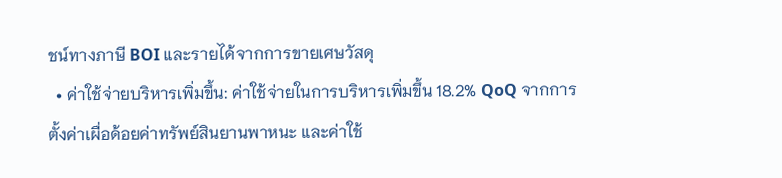ชน์ทางภาษี BOI และรายได้จากการขายเศษวัสดุ
  • ค่าใช้จ่ายบริหารเพิ่มขึ้น: ค่าใช้จ่ายในการบริหารเพิ่มขึ้น 18.2% QoQ จากการตั้งค่าเผื่อด้อยค่าทรัพย์สินยานพาหนะ และค่าใช้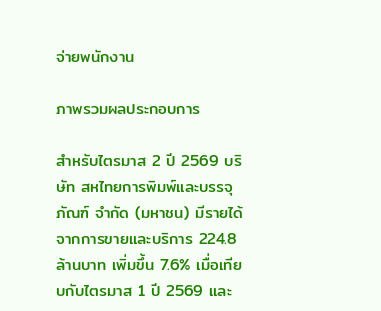จ่ายพนักงาน

ภาพรวมผลประกอบการ

สำหรับไตรมาส 2 ปี 2569 บริษัท สหไทยการพิมพ์และบรรจุภัณฑ์ จำกัด (มหาชน) มีรายได้จากการขายและบริการ 224.8 ล้านบาท เพิ่มขึ้น 7.6% เมื่อเทียบกับไตรมาส 1 ปี 2569 และ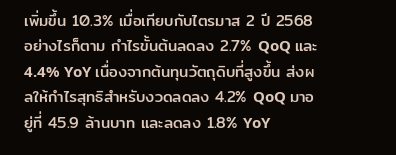เพิ่มขึ้น 10.3% เมื่อเทียบกับไตรมาส 2 ปี 2568 อย่างไรก็ตาม กำไรขั้นต้นลดลง 2.7% QoQ และ 4.4% YoY เนื่องจากต้นทุนวัตถุดิบที่สูงขึ้น ส่งผลให้กำไรสุทธิสำหรับงวดลดลง 4.2% QoQ มาอยู่ที่ 45.9 ล้านบาท และลดลง 1.8% YoY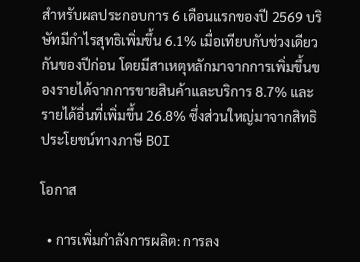สำหรับผลประกอบการ 6 เดือนแรกของปี 2569 บริษัทมีกำไรสุทธิเพิ่มขึ้น 6.1% เมื่อเทียบกับช่วงเดียวกันของปีก่อน โดยมีสาเหตุหลักมาจากการเพิ่มขึ้นของรายได้จากการขายสินค้าและบริการ 8.7% และรายได้อื่นที่เพิ่มขึ้น 26.8% ซึ่งส่วนใหญ่มาจากสิทธิประโยชน์ทางภาษี BOI

โอกาส

  • การเพิ่มกำลังการผลิต: การลง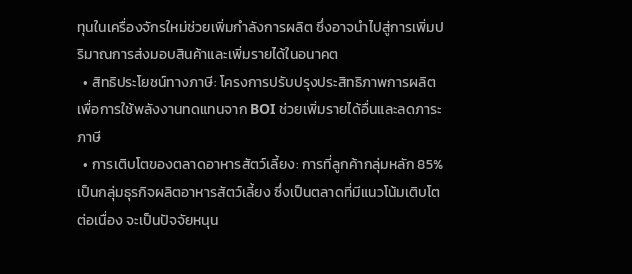ทุนในเครื่องจักรใหม่ช่วยเพิ่มกำลังการผลิต ซึ่งอาจนำไปสู่การเพิ่มปริมาณการส่งมอบสินค้าและเพิ่มรายได้ในอนาคต
  • สิทธิประโยชน์ทางภาษี: โครงการปรับปรุงประสิทธิภาพการผลิตเพื่อการใช้พลังงานทดแทนจาก BOI ช่วยเพิ่มรายได้อื่นและลดภาระภาษี
  • การเติบโตของตลาดอาหารสัตว์เลี้ยง: การที่ลูกค้ากลุ่มหลัก 85% เป็นกลุ่มธุรกิจผลิตอาหารสัตว์เลี้ยง ซึ่งเป็นตลาดที่มีแนวโน้มเติบโตต่อเนื่อง จะเป็นปัจจัยหนุน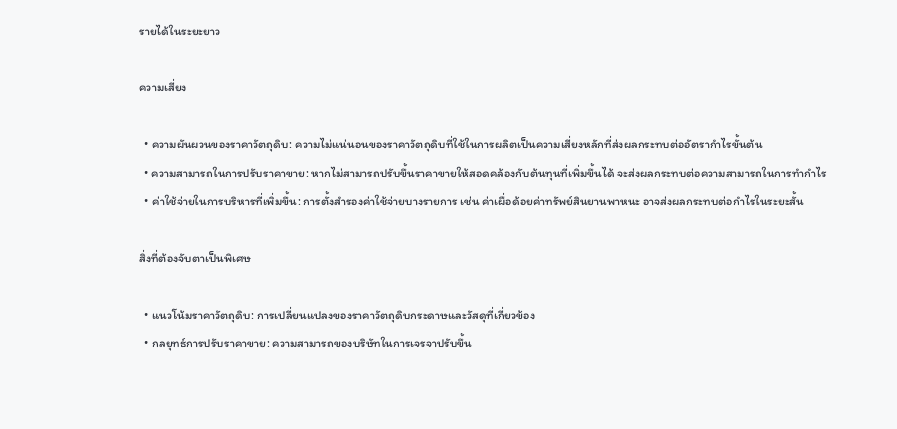รายได้ในระยะยาว

ความเสี่ยง

  • ความผันผวนของราคาวัตถุดิบ: ความไม่แน่นอนของราคาวัตถุดิบที่ใช้ในการผลิตเป็นความเสี่ยงหลักที่ส่งผลกระทบต่ออัตรากำไรขั้นต้น
  • ความสามารถในการปรับราคาขาย: หากไม่สามารถปรับขึ้นราคาขายให้สอดคล้องกับต้นทุนที่เพิ่มขึ้นได้ จะส่งผลกระทบต่อความสามารถในการทำกำไร
  • ค่าใช้จ่ายในการบริหารที่เพิ่มขึ้น: การตั้งสำรองค่าใช้จ่ายบางรายการ เช่น ค่าเผื่อด้อยค่าทรัพย์สินยานพาหนะ อาจส่งผลกระทบต่อกำไรในระยะสั้น

สิ่งที่ต้องจับตาเป็นพิเศษ

  • แนวโน้มราคาวัตถุดิบ: การเปลี่ยนแปลงของราคาวัตถุดิบกระดาษและวัสดุที่เกี่ยวข้อง
  • กลยุทธ์การปรับราคาขาย: ความสามารถของบริษัทในการเจรจาปรับขึ้น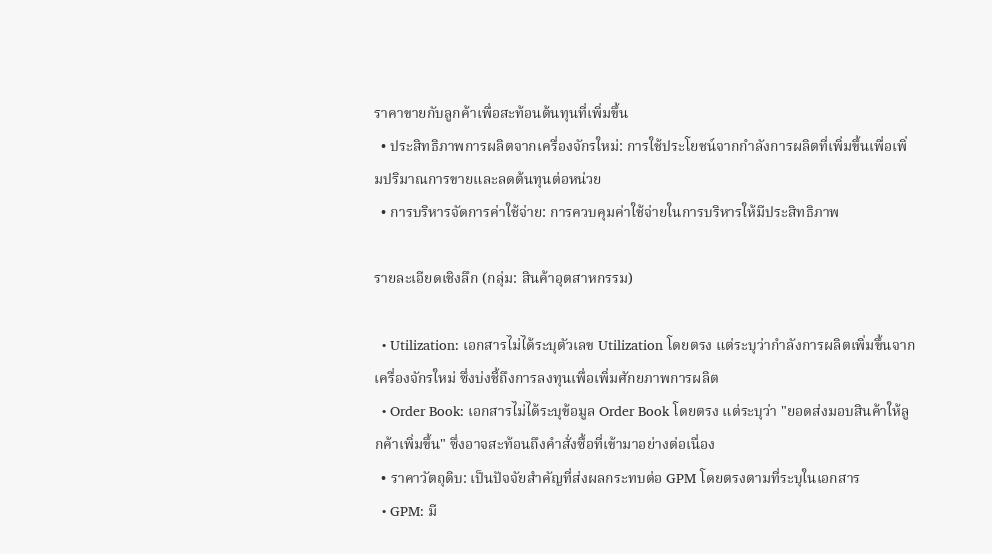ราคาขายกับลูกค้าเพื่อสะท้อนต้นทุนที่เพิ่มขึ้น
  • ประสิทธิภาพการผลิตจากเครื่องจักรใหม่: การใช้ประโยชน์จากกำลังการผลิตที่เพิ่มขึ้นเพื่อเพิ่มปริมาณการขายและลดต้นทุนต่อหน่วย
  • การบริหารจัดการค่าใช้จ่าย: การควบคุมค่าใช้จ่ายในการบริหารให้มีประสิทธิภาพ

รายละเอียดเชิงลึก (กลุ่ม: สินค้าอุตสาหกรรม)

  • Utilization: เอกสารไม่ได้ระบุตัวเลข Utilization โดยตรง แต่ระบุว่ากำลังการผลิตเพิ่มขึ้นจากเครื่องจักรใหม่ ซึ่งบ่งชี้ถึงการลงทุนเพื่อเพิ่มศักยภาพการผลิต
  • Order Book: เอกสารไม่ได้ระบุข้อมูล Order Book โดยตรง แต่ระบุว่า "ยอดส่งมอบสินค้าให้ลูกค้าเพิ่มขึ้น" ซึ่งอาจสะท้อนถึงคำสั่งซื้อที่เข้ามาอย่างต่อเนื่อง
  • ราคาวัตถุดิบ: เป็นปัจจัยสำคัญที่ส่งผลกระทบต่อ GPM โดยตรงตามที่ระบุในเอกสาร
  • GPM: มี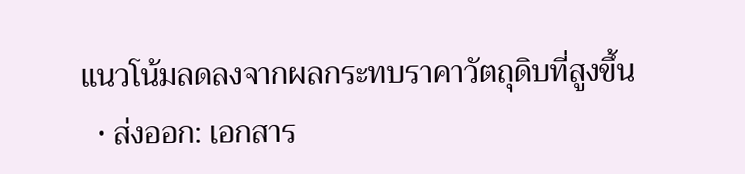แนวโน้มลดลงจากผลกระทบราคาวัตถุดิบที่สูงขึ้น
  • ส่งออก: เอกสาร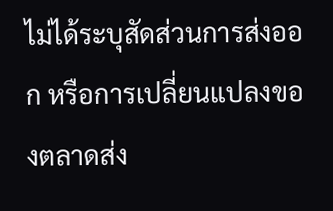ไม่ได้ระบุสัดส่วนการส่งออก หรือการเปลี่ยนแปลงของตลาดส่ง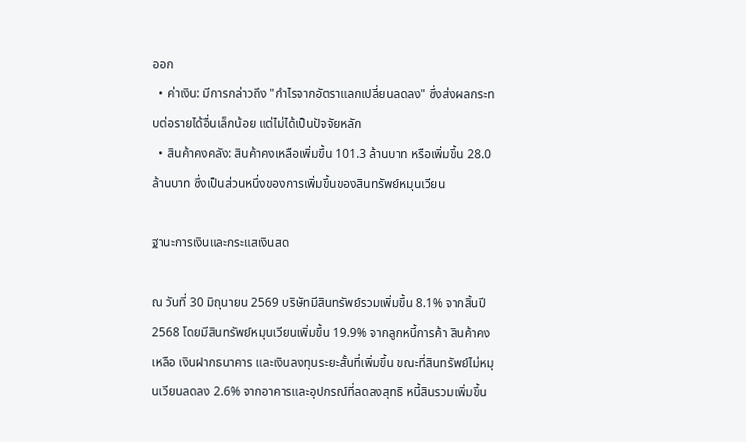ออก
  • ค่าเงิน: มีการกล่าวถึง "กำไรจากอัตราแลกเปลี่ยนลดลง" ซึ่งส่งผลกระทบต่อรายได้อื่นเล็กน้อย แต่ไม่ได้เป็นปัจจัยหลัก
  • สินค้าคงคลัง: สินค้าคงเหลือเพิ่มขึ้น 101.3 ล้านบาท หรือเพิ่มขึ้น 28.0 ล้านบาท ซึ่งเป็นส่วนหนึ่งของการเพิ่มขึ้นของสินทรัพย์หมุนเวียน

ฐานะการเงินและกระแสเงินสด

ณ วันที่ 30 มิถุนายน 2569 บริษัทมีสินทรัพย์รวมเพิ่มขึ้น 8.1% จากสิ้นปี 2568 โดยมีสินทรัพย์หมุนเวียนเพิ่มขึ้น 19.9% จากลูกหนี้การค้า สินค้าคงเหลือ เงินฝากธนาคาร และเงินลงทุนระยะสั้นที่เพิ่มขึ้น ขณะที่สินทรัพย์ไม่หมุนเวียนลดลง 2.6% จากอาคารและอุปกรณ์ที่ลดลงสุทธิ หนี้สินรวมเพิ่มขึ้น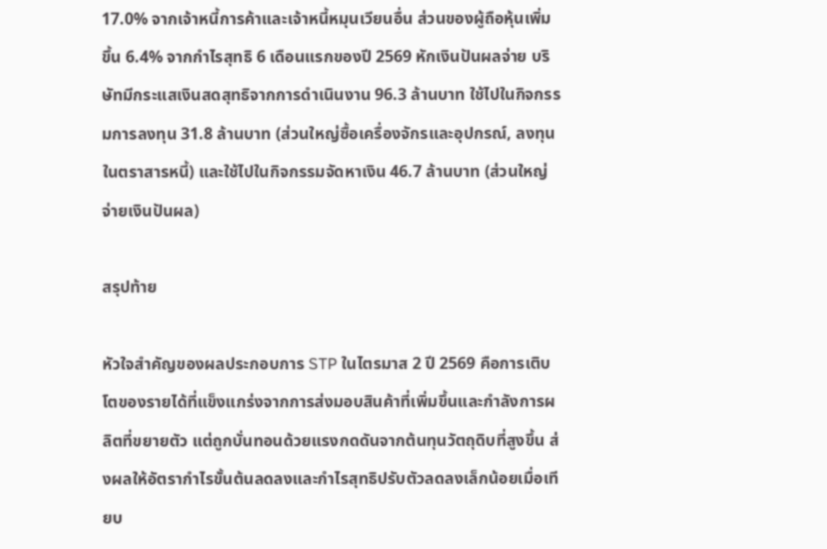17.0% จากเจ้าหนี้การค้าและเจ้าหนี้หมุนเวียนอื่น ส่วนของผู้ถือหุ้นเพิ่มขึ้น 6.4% จากกำไรสุทธิ 6 เดือนแรกของปี 2569 หักเงินปันผลจ่าย บริษัทมีกระแสเงินสดสุทธิจากการดำเนินงาน 96.3 ล้านบาท ใช้ไปในกิจกรรมการลงทุน 31.8 ล้านบาท (ส่วนใหญ่ซื้อเครื่องจักรและอุปกรณ์, ลงทุนในตราสารหนี้) และใช้ไปในกิจกรรมจัดหาเงิน 46.7 ล้านบาท (ส่วนใหญ่จ่ายเงินปันผล)

สรุปท้าย

หัวใจสำคัญของผลประกอบการ STP ในไตรมาส 2 ปี 2569 คือการเติบโตของรายได้ที่แข็งแกร่งจากการส่งมอบสินค้าที่เพิ่มขึ้นและกำลังการผลิตที่ขยายตัว แต่ถูกบั่นทอนด้วยแรงกดดันจากต้นทุนวัตถุดิบที่สูงขึ้น ส่งผลให้อัตรากำไรขั้นต้นลดลงและกำไรสุทธิปรับตัวลดลงเล็กน้อยเมื่อเทียบ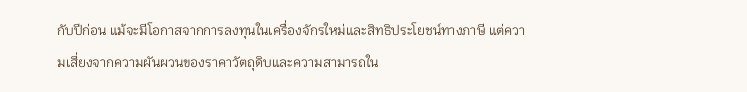กับปีก่อน แม้จะมีโอกาสจากการลงทุนในเครื่องจักรใหม่และสิทธิประโยชน์ทางภาษี แต่ความเสี่ยงจากความผันผวนของราคาวัตถุดิบและความสามารถใน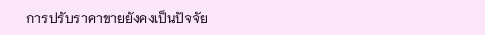การปรับราคาขายยังคงเป็นปัจจัย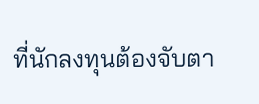ที่นักลงทุนต้องจับตา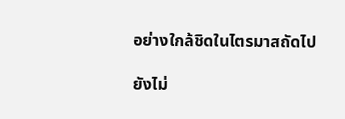อย่างใกล้ชิดในไตรมาสถัดไป

ยังไม่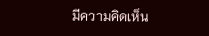มีความคิดเห็น